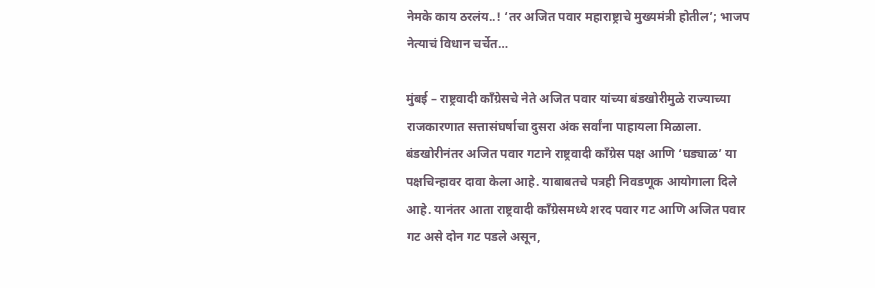नेमके काय ठरलंय..! ‘तर अजित पवार महाराष्ट्राचे मुख्यमंत्री होतील’; भाजप नेत्याचं विधान चर्चेत…

मुंबई – राष्ट्रवादी काँग्रेसचे नेते अजित पवार यांच्या बंडखोरीमुळे राज्याच्या राजकारणात सत्तासंघर्षाचा दुसरा अंक सर्वांना पाहायला मिळाला. बंडखोरीनंतर अजित पवार गटाने राष्ट्रवादी काँग्रेस पक्ष आणि ‘घड्याळ’ या पक्षचिन्हावर दावा केला आहे. याबाबतचे पत्रही निवडणूक आयोगाला दिले आहे. यानंतर आता राष्ट्रवादी काँग्रेसमध्ये शरद पवार गट आणि अजित पवार गट असे दोन गट पडले असून,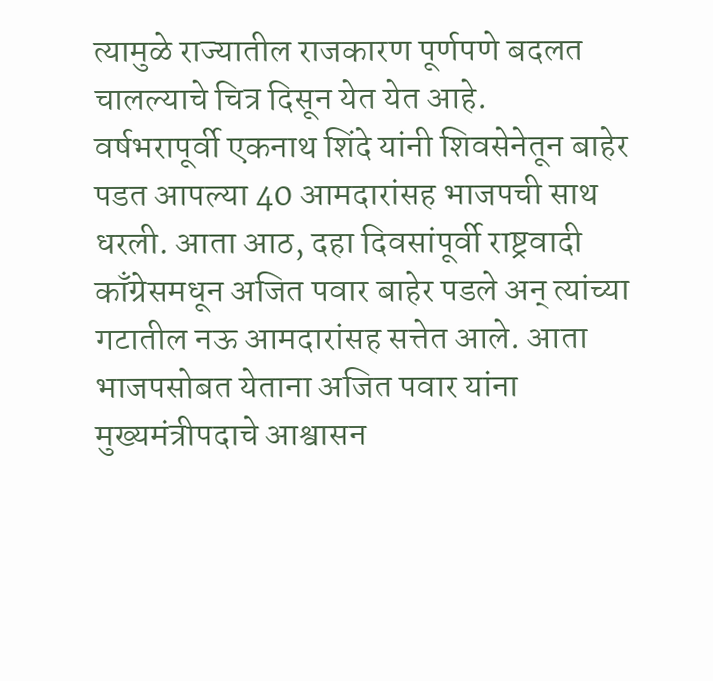त्यामुळे राज्यातील राजकारण पूर्णपणे बदलत चालल्याचे चित्र दिसून येत येत आहे.
वर्षभरापूर्वी एकनाथ शिंदे यांनी शिवसेनेतून बाहेर पडत आपल्या 40 आमदारांसह भाजपची साथ धरली. आता आठ, दहा दिवसांपूर्वी राष्ट्रवादी काँग्रेसमधून अजित पवार बाहेर पडले अन् त्यांच्या गटातील नऊ आमदारांसह सत्तेत आले. आता भाजपसोबत येताना अजित पवार यांना मुख्यमंत्रीपदाचे आश्वासन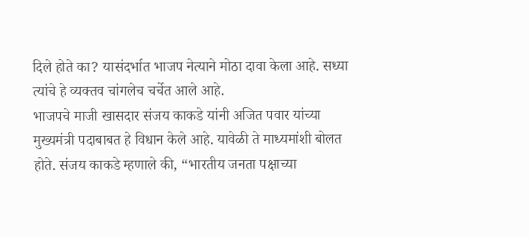दिले होते का? यासंदर्भात भाजप नेत्याने मोठा दावा केला आहे. सध्या त्यांचे हे व्यक्तव चांगलेच चर्चेत आले आहे.
भाजपचे माजी खासदार संजय काकडे यांनी अजित पवार यांच्या मुख्यमंत्री पदाबाबत हे विधान केले आहे. यावेळी ते माध्यमांशी बोलत होते. संजय काकडे म्हणाले की, “भारतीय जनता पक्षाच्या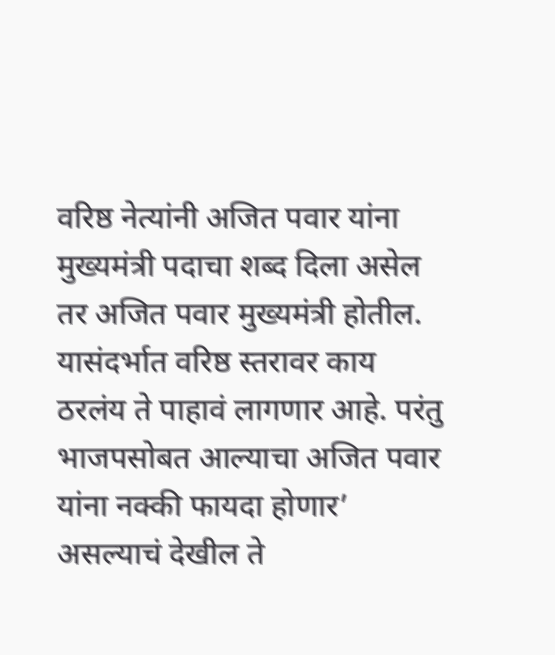वरिष्ठ नेत्यांनी अजित पवार यांना मुख्यमंत्री पदाचा शब्द दिला असेल तर अजित पवार मुख्यमंत्री होतील. यासंदर्भात वरिष्ठ स्तरावर काय ठरलंय ते पाहावं लागणार आहे. परंतु भाजपसोबत आल्याचा अजित पवार यांना नक्की फायदा होणार’ असल्याचं देखील ते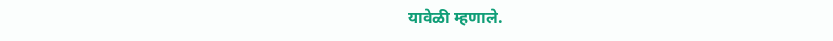यावेळी म्हणाले.